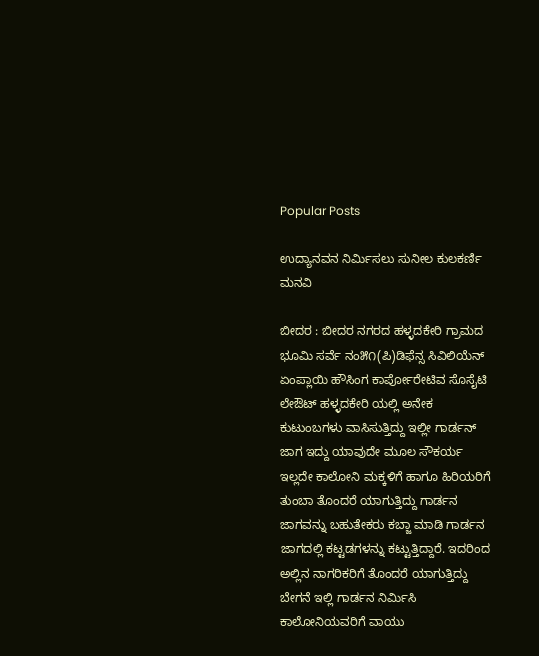Popular Posts

ಉದ್ಯಾನವನ ನಿರ್ಮಿಸಲು ಸುನೀಲ ಕುಲಕರ್ಣಿ ಮನವಿ

ಬೀದರ : ಬೀದರ ನಗರದ ಹಳ್ಳದಕೇರಿ ಗ್ರಾಮದ ಭೂಮಿ ಸರ್ವೆ ನಂ೫೧(ಪಿ)ಡಿಫೆನ್ಸ ಸಿವಿಲಿಯೆನ್ ಏಂಪ್ಲಾಯಿ ಹೌಸಿಂಗ ಕಾರ್ಪೋರೇಟಿವ ಸೊಸೈಟಿ ಲೇಔಟ್ ಹಳ್ಳದಕೇರಿ ಯಲ್ಲಿ ಅನೇಕ ಕುಟುಂಬಗಳು ವಾಸಿಸುತ್ತಿದ್ದು ಇಲ್ಲೀ ಗಾರ್ಡನ್ ಜಾಗ ಇದ್ದು ಯಾವುದೇ ಮೂಲ ಸೌಕರ್ಯ ಇಲ್ಲದೇ ಕಾಲೋನಿ ಮಕ್ಕಳಿಗೆ ಹಾಗೂ ಹಿರಿಯರಿಗೆ ತುಂಬಾ ತೊಂದರೆ ಯಾಗುತ್ತಿದ್ದು ಗಾರ್ಡನ ಜಾಗವನ್ನು ಬಹುತೇಕರು ಕಬ್ಜಾ ಮಾಡಿ ಗಾರ್ಡನ ಜಾಗದಲ್ಲಿ ಕಟ್ಟಡಗಳನ್ನು ಕಟ್ಟುತ್ತಿದ್ದಾರೆ. ಇದರಿಂದ ಅಲ್ಲಿನ ನಾಗರಿಕರಿಗೆ ತೊಂದರೆ ಯಾಗುತ್ತಿದ್ದು ಬೇಗನೆ ಇಲ್ಲಿ ಗಾರ್ಡನ ನಿರ್ಮಿಸಿ ಕಾಲೋನಿಯವರಿಗೆ ವಾಯು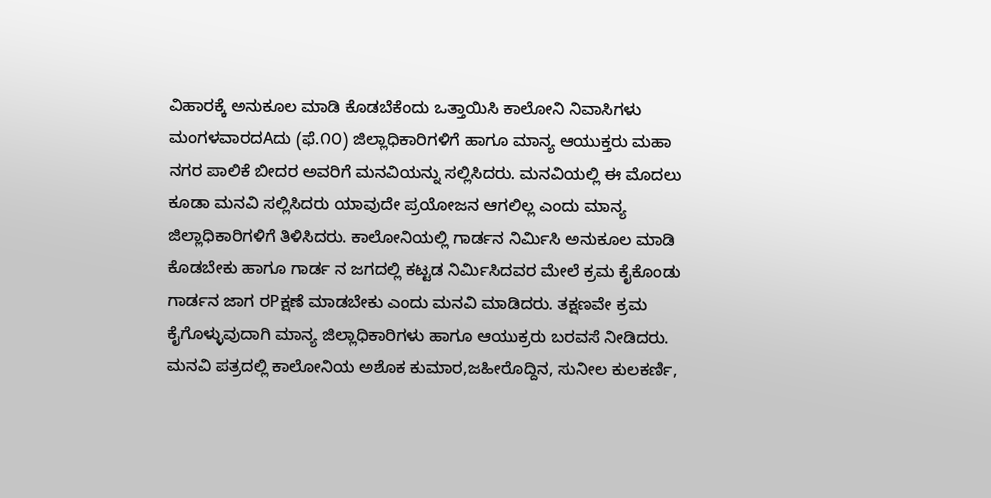ವಿಹಾರಕ್ಕೆ ಅನುಕೂಲ ಮಾಡಿ ಕೊಡಬೆಕೆಂದು ಒತ್ತಾಯಿಸಿ ಕಾಲೋನಿ ನಿವಾಸಿಗಳು ಮಂಗಳವಾರದAದು (ಫೆ.೧೦) ಜಿಲ್ಲಾಧಿಕಾರಿಗಳಿಗೆ ಹಾಗೂ ಮಾನ್ಯ ಆಯುಕ್ತರು ಮಹಾ ನಗರ ಪಾಲಿಕೆ ಬೀದರ ಅವರಿಗೆ ಮನವಿಯನ್ನು ಸಲ್ಲಿಸಿದರು. ಮನವಿಯಲ್ಲಿ ಈ ಮೊದಲು ಕೂಡಾ ಮನವಿ ಸಲ್ಲಿಸಿದರು ಯಾವುದೇ ಪ್ರಯೋಜನ ಆಗಲಿಲ್ಲ ಎಂದು ಮಾನ್ಯ ಜಿಲ್ಲಾಧಿಕಾರಿಗಳಿಗೆ ತಿಳಿಸಿದರು. ಕಾಲೋನಿಯಲ್ಲಿ ಗಾರ್ಡನ ನಿರ್ಮಿಸಿ ಅನುಕೂಲ ಮಾಡಿ ಕೊಡಬೇಕು ಹಾಗೂ ಗಾರ್ಡ ನ ಜಗದಲ್ಲಿ ಕಟ್ಟಡ ನಿರ್ಮಿಸಿದವರ ಮೇಲೆ ಕ್ರಮ ಕೈಕೊಂಡು ಗಾರ್ಡನ ಜಾಗ ರPಕ್ಷಣೆ ಮಾಡಬೇಕು ಎಂದು ಮನವಿ ಮಾಡಿದರು. ತಕ್ಷಣವೇ ಕ್ರಮ ಕೈಗೊಳ್ಳುವುದಾಗಿ ಮಾನ್ಯ ಜಿಲ್ಲಾಧಿಕಾರಿಗಳು ಹಾಗೂ ಆಯುಕ್ರರು ಬರವಸೆ ನೀಡಿದರು. ಮನವಿ ಪತ್ರದಲ್ಲಿ ಕಾಲೋನಿಯ ಅಶೊಕ ಕುಮಾರ,ಜಹೀರೊದ್ದಿನ, ಸುನೀಲ ಕುಲಕರ್ಣಿ,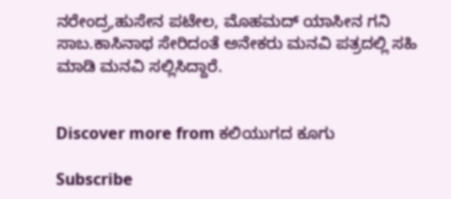ನರೇಂದ್ರ,ಹುಸೇನ ಪಟೇಲ, ಮೊಹಮದ್ ಯಾಸೀನ ಗನಿ ಸಾಬ.ಕಾಸಿನಾಥ ಸೇರಿದಂತೆ ಅನೇಕರು ಮನವಿ ಪತ್ರದಲ್ಲಿ ಸಹಿ ಮಾಡಿ ಮನವಿ ಸಲ್ಲಿಸಿದ್ದಾರೆ.


Discover more from ಕಲಿಯುಗದ ಕೂಗು

Subscribe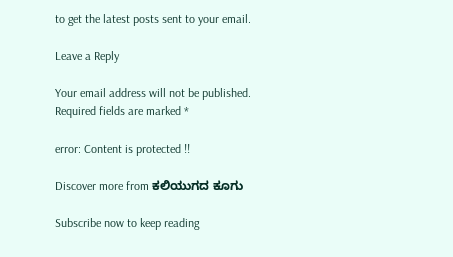to get the latest posts sent to your email.

Leave a Reply

Your email address will not be published. Required fields are marked *

error: Content is protected !!

Discover more from ಕಲಿಯುಗದ ಕೂಗು

Subscribe now to keep reading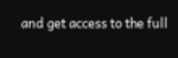and get access to the full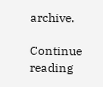archive.

Continue reading